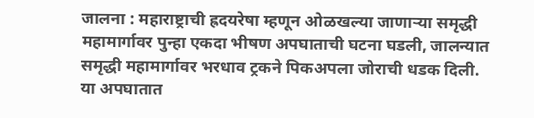जालना : महाराष्ट्राची ह्रदयरेषा म्हणून ओळखल्या जाणाऱ्या समृद्धी महामार्गावर पुन्हा एकदा भीषण अपघाताची घटना घडली, जालन्यात समृद्धी महामार्गावर भरधाव ट्रकने पिकअपला जोराची धडक दिली. या अपघातात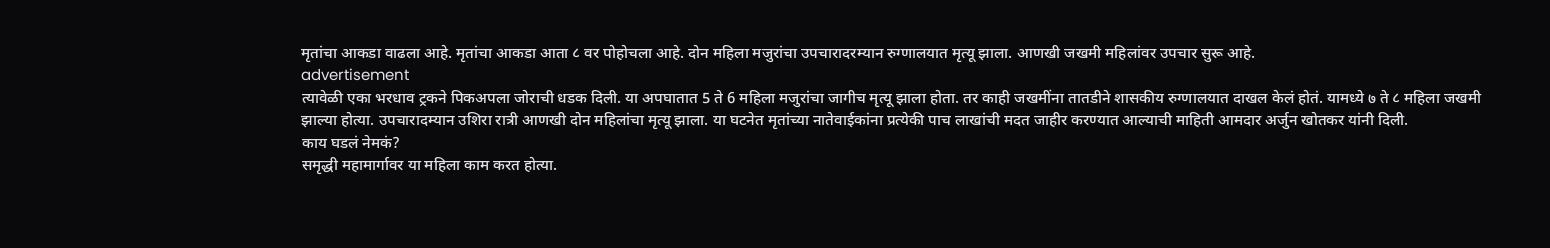मृतांचा आकडा वाढला आहे. मृतांचा आकडा आता ८ वर पोहोचला आहे. दोन महिला मजुरांचा उपचारादरम्यान रुग्णालयात मृत्यू झाला. आणखी जखमी महिलांवर उपचार सुरू आहे.
advertisement
त्यावेळी एका भरधाव ट्रकने पिकअपला जोराची धडक दिली. या अपघातात 5 ते 6 महिला मजुरांचा जागीच मृत्यू झाला होता. तर काही जखमींना तातडीने शासकीय रुग्णालयात दाखल केलं होतं. यामध्ये ७ ते ८ महिला जखमी झाल्या होत्या. उपचारादम्यान उशिरा रात्री आणखी दोन महिलांचा मृत्यू झाला. या घटनेत मृतांच्या नातेवाईकांना प्रत्येकी पाच लाखांची मदत जाहीर करण्यात आल्याची माहिती आमदार अर्जुन खोतकर यांनी दिली.
काय घडलं नेमकं?
समृद्धी महामार्गावर या महिला काम करत होत्या.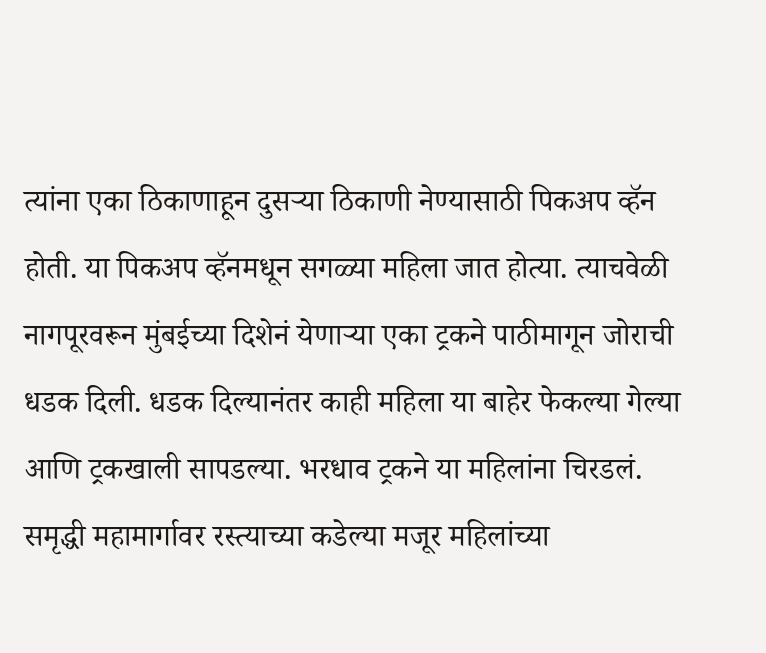त्यांना एका ठिकाणाहून दुसऱ्या ठिकाणी नेण्यासाठी पिकअप व्हॅन होती. या पिकअप व्हॅनमधून सगळ्या महिला जात होत्या. त्याचवेळी नागपूरवरून मुंबईच्या दिशेनं येणाऱ्या एका ट्रकने पाठीमागून जोराची धडक दिली. धडक दिल्यानंतर काही महिला या बाहेर फेकल्या गेल्या आणि ट्रकखाली सापडल्या. भरधाव ट्रकने या महिलांना चिरडलं. समृद्धी महामार्गावर रस्त्याच्या कडेल्या मजूर महिलांच्या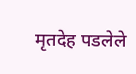मृतदेह पडलेले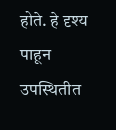होते. हे दृश्य पाहून उपस्थितीत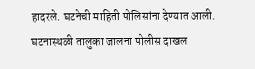हादरले. घटनेची माहिती पोलिसांना देण्यात आली. घटनास्थळी तालुका जालना पोलीस दाखल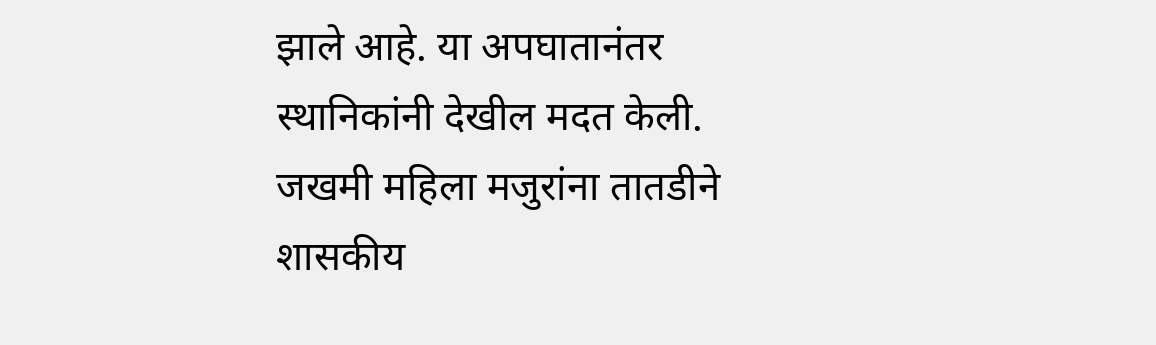झाले आहे. या अपघातानंतर स्थानिकांनी देखील मदत केली. जखमी महिला मजुरांना तातडीने शासकीय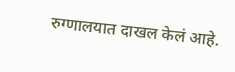रुग्णालयात दाखल केलं आहे.